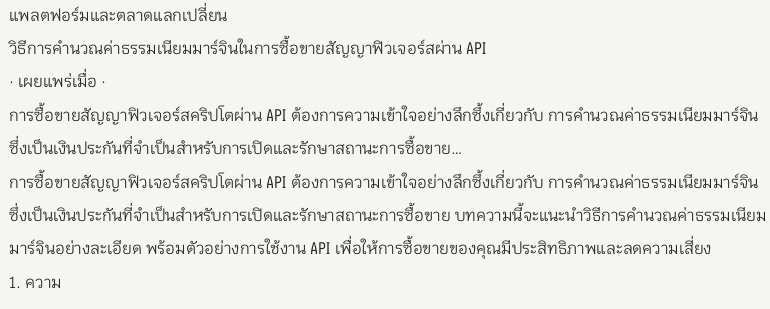แพลตฟอร์มและตลาดแลกเปลี่ยน
วิธีการคำนวณค่าธรรมเนียมมาร์จินในการซื้อขายสัญญาฟิวเจอร์สผ่าน API
· เผยแพร่เมื่อ ·
การซื้อขายสัญญาฟิวเจอร์สคริปโตผ่าน API ต้องการความเข้าใจอย่างลึกซึ้งเกี่ยวกับ การคำนวณค่าธรรมเนียมมาร์จิน ซึ่งเป็นเงินประกันที่จำเป็นสำหรับการเปิดและรักษาสถานะการซื้อขาย…
การซื้อขายสัญญาฟิวเจอร์สคริปโตผ่าน API ต้องการความเข้าใจอย่างลึกซึ้งเกี่ยวกับ การคำนวณค่าธรรมเนียมมาร์จิน ซึ่งเป็นเงินประกันที่จำเป็นสำหรับการเปิดและรักษาสถานะการซื้อขาย บทความนี้จะแนะนำวิธีการคำนวณค่าธรรมเนียมมาร์จินอย่างละเอียด พร้อมตัวอย่างการใช้งาน API เพื่อให้การซื้อขายของคุณมีประสิทธิภาพและลดความเสี่ยง
1. ความ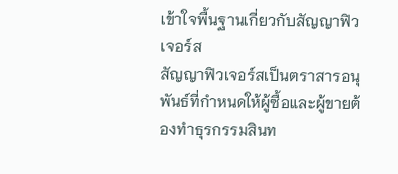เข้าใจพื้นฐานเกี่ยวกับสัญญาฟิวเจอร์ส
สัญญาฟิวเจอร์สเป็นตราสารอนุพันธ์ที่กำหนดให้ผู้ซื้อและผู้ขายต้องทำธุรกรรมสินท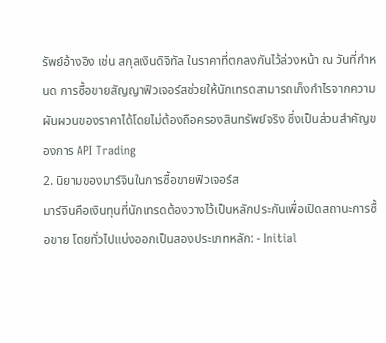รัพย์อ้างอิง เช่น สกุลเงินดิจิทัล ในราคาที่ตกลงกันไว้ล่วงหน้า ณ วันที่กำหนด การซื้อขายสัญญาฟิวเจอร์สช่วยให้นักเทรดสามารถเก็งกำไรจากความผันผวนของราคาได้โดยไม่ต้องถือครองสินทรัพย์จริง ซึ่งเป็นส่วนสำคัญของการ API Trading
2. นิยามของมาร์จินในการซื้อขายฟิวเจอร์ส
มาร์จินคือเงินทุนที่นักเทรดต้องวางไว้เป็นหลักประกันเพื่อเปิดสถานะการซื้อขาย โดยทั่วไปแบ่งออกเป็นสองประเภทหลัก: - Initial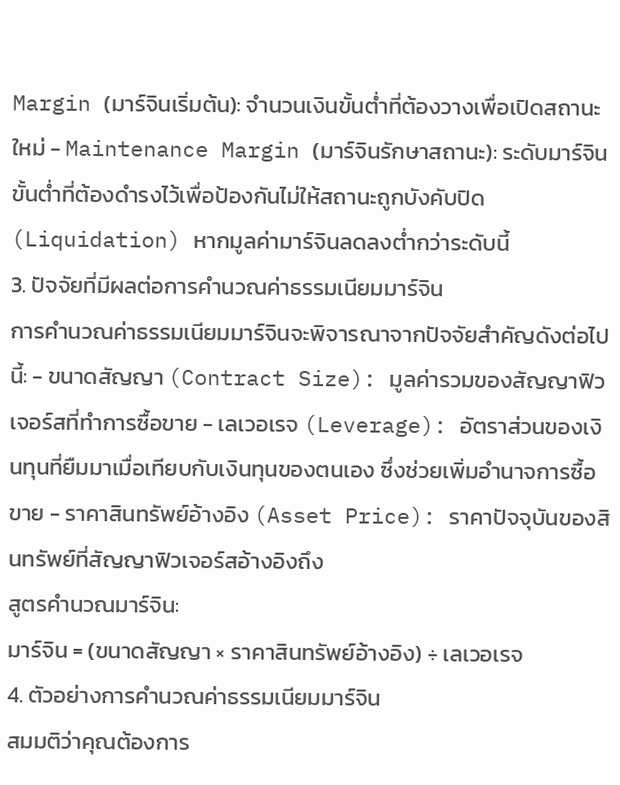Margin (มาร์จินเริ่มต้น): จำนวนเงินขั้นต่ำที่ต้องวางเพื่อเปิดสถานะใหม่ - Maintenance Margin (มาร์จินรักษาสถานะ): ระดับมาร์จินขั้นต่ำที่ต้องดำรงไว้เพื่อป้องกันไม่ให้สถานะถูกบังคับปิด (Liquidation) หากมูลค่ามาร์จินลดลงต่ำกว่าระดับนี้
3. ปัจจัยที่มีผลต่อการคำนวณค่าธรรมเนียมมาร์จิน
การคำนวณค่าธรรมเนียมมาร์จินจะพิจารณาจากปัจจัยสำคัญดังต่อไปนี้: - ขนาดสัญญา (Contract Size): มูลค่ารวมของสัญญาฟิวเจอร์สที่ทำการซื้อขาย - เลเวอเรจ (Leverage): อัตราส่วนของเงินทุนที่ยืมมาเมื่อเทียบกับเงินทุนของตนเอง ซึ่งช่วยเพิ่มอำนาจการซื้อขาย - ราคาสินทรัพย์อ้างอิง (Asset Price): ราคาปัจจุบันของสินทรัพย์ที่สัญญาฟิวเจอร์สอ้างอิงถึง
สูตรคำนวณมาร์จิน:
มาร์จิน = (ขนาดสัญญา × ราคาสินทรัพย์อ้างอิง) ÷ เลเวอเรจ
4. ตัวอย่างการคำนวณค่าธรรมเนียมมาร์จิน
สมมติว่าคุณต้องการ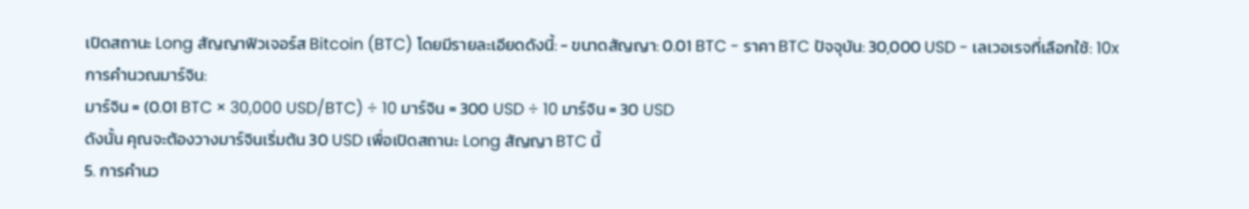เปิดสถานะ Long สัญญาฟิวเจอร์ส Bitcoin (BTC) โดยมีรายละเอียดดังนี้: - ขนาดสัญญา: 0.01 BTC - ราคา BTC ปัจจุบัน: 30,000 USD - เลเวอเรจที่เลือกใช้: 10x
การคำนวณมาร์จิน:
มาร์จิน = (0.01 BTC × 30,000 USD/BTC) ÷ 10 มาร์จิน = 300 USD ÷ 10 มาร์จิน = 30 USD
ดังนั้น คุณจะต้องวางมาร์จินเริ่มต้น 30 USD เพื่อเปิดสถานะ Long สัญญา BTC นี้
5. การคำนว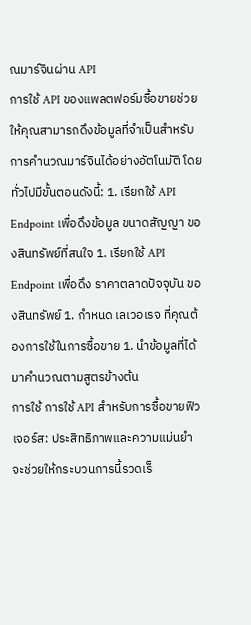ณมาร์จินผ่าน API
การใช้ API ของแพลตฟอร์มซื้อขายช่วยให้คุณสามารถดึงข้อมูลที่จำเป็นสำหรับการคำนวณมาร์จินได้อย่างอัตโนมัติ โดยทั่วไปมีขั้นตอนดังนี้: 1. เรียกใช้ API Endpoint เพื่อดึงข้อมูล ขนาดสัญญา ของสินทรัพย์ที่สนใจ 1. เรียกใช้ API Endpoint เพื่อดึง ราคาตลาดปัจจุบัน ของสินทรัพย์ 1. กำหนด เลเวอเรจ ที่คุณต้องการใช้ในการซื้อขาย 1. นำข้อมูลที่ได้มาคำนวณตามสูตรข้างต้น
การใช้ การใช้ API สำหรับการซื้อขายฟิวเจอร์ส: ประสิทธิภาพและความแม่นยำ จะช่วยให้กระบวนการนี้รวดเร็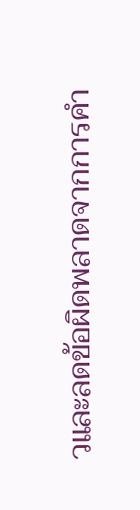วและลดข้อผิดพลาดจากการคำ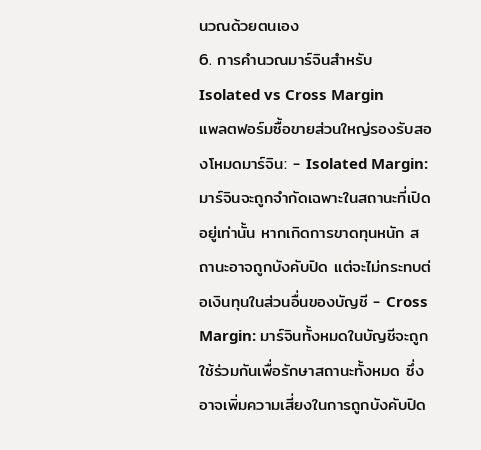นวณด้วยตนเอง
6. การคำนวณมาร์จินสำหรับ Isolated vs Cross Margin
แพลตฟอร์มซื้อขายส่วนใหญ่รองรับสองโหมดมาร์จิน: - Isolated Margin: มาร์จินจะถูกจำกัดเฉพาะในสถานะที่เปิดอยู่เท่านั้น หากเกิดการขาดทุนหนัก สถานะอาจถูกบังคับปิด แต่จะไม่กระทบต่อเงินทุนในส่วนอื่นของบัญชี - Cross Margin: มาร์จินทั้งหมดในบัญชีจะถูกใช้ร่วมกันเพื่อรักษาสถานะทั้งหมด ซึ่งอาจเพิ่มความเสี่ยงในการถูกบังคับปิด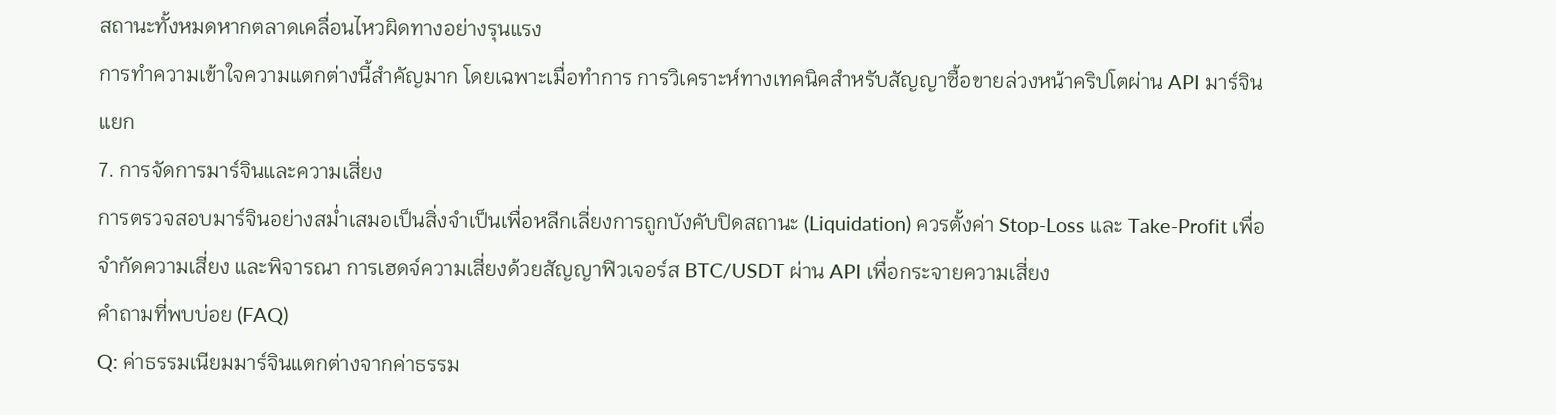สถานะทั้งหมดหากตลาดเคลื่อนไหวผิดทางอย่างรุนแรง
การทำความเข้าใจความแตกต่างนี้สำคัญมาก โดยเฉพาะเมื่อทำการ การวิเคราะห์ทางเทคนิคสำหรับสัญญาซื้อขายล่วงหน้าคริปโตผ่าน API มาร์จินแยก
7. การจัดการมาร์จินและความเสี่ยง
การตรวจสอบมาร์จินอย่างสม่ำเสมอเป็นสิ่งจำเป็นเพื่อหลีกเลี่ยงการถูกบังคับปิดสถานะ (Liquidation) ควรตั้งค่า Stop-Loss และ Take-Profit เพื่อจำกัดความเสี่ยง และพิจารณา การเฮดจ์ความเสี่ยงด้วยสัญญาฟิวเจอร์ส BTC/USDT ผ่าน API เพื่อกระจายความเสี่ยง
คำถามที่พบบ่อย (FAQ)
Q: ค่าธรรมเนียมมาร์จินแตกต่างจากค่าธรรม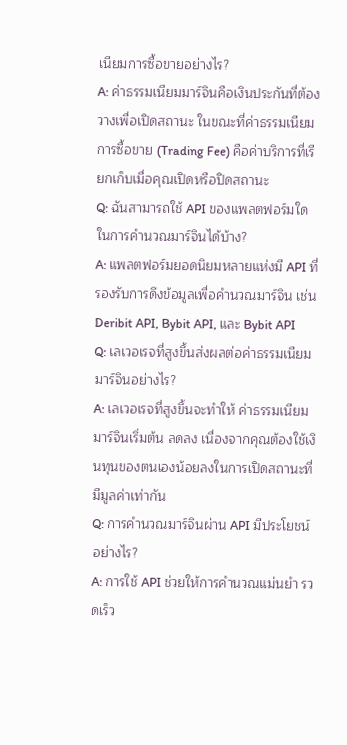เนียมการซื้อขายอย่างไร?
A: ค่าธรรมเนียมมาร์จินคือเงินประกันที่ต้องวางเพื่อเปิดสถานะ ในขณะที่ค่าธรรมเนียมการซื้อขาย (Trading Fee) คือค่าบริการที่เรียกเก็บเมื่อคุณเปิดหรือปิดสถานะ
Q: ฉันสามารถใช้ API ของแพลตฟอร์มใดในการคำนวณมาร์จินได้บ้าง?
A: แพลตฟอร์มยอดนิยมหลายแห่งมี API ที่รองรับการดึงข้อมูลเพื่อคำนวณมาร์จิน เช่น Deribit API, Bybit API, และ Bybit API
Q: เลเวอเรจที่สูงขึ้นส่งผลต่อค่าธรรมเนียมมาร์จินอย่างไร?
A: เลเวอเรจที่สูงขึ้นจะทำให้ ค่าธรรมเนียมมาร์จินเริ่มต้น ลดลง เนื่องจากคุณต้องใช้เงินทุนของตนเองน้อยลงในการเปิดสถานะที่มีมูลค่าเท่ากัน
Q: การคำนวณมาร์จินผ่าน API มีประโยชน์อย่างไร?
A: การใช้ API ช่วยให้การคำนวณแม่นยำ รวดเร็ว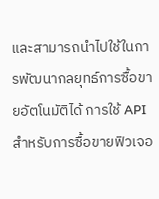และสามารถนำไปใช้ในการพัฒนากลยุทธ์การซื้อขายอัตโนมัติได้ การใช้ API สำหรับการซื้อขายฟิวเจอ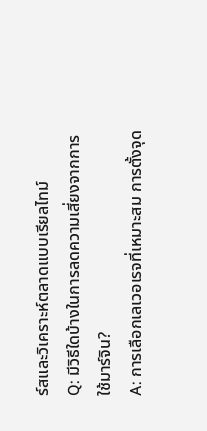ร์สและวิเคราะห์ตลาดแบบเรียลไทม์
Q: มีวิธีใดบ้างในการลดความเสี่ยงจากการใช้มาร์จิน?
A: การเลือกเลเวอเรจที่เหมาะสม การตั้งจุด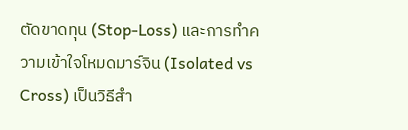ตัดขาดทุน (Stop-Loss) และการทำความเข้าใจโหมดมาร์จิน (Isolated vs Cross) เป็นวิธีสำ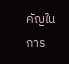คัญในการ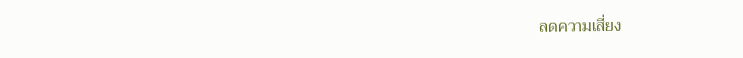ลดความเสี่ยง